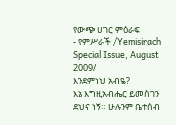የውጭ ሀገር ምዕራፍ
- የምሥራች /Yemisirach Special Issue, August 2009/
እንደምነህ አብዬ?
እኔ እግዚአብሔር ይመስገን ደህና ነኝ። ሁሉንም ቤተሰብ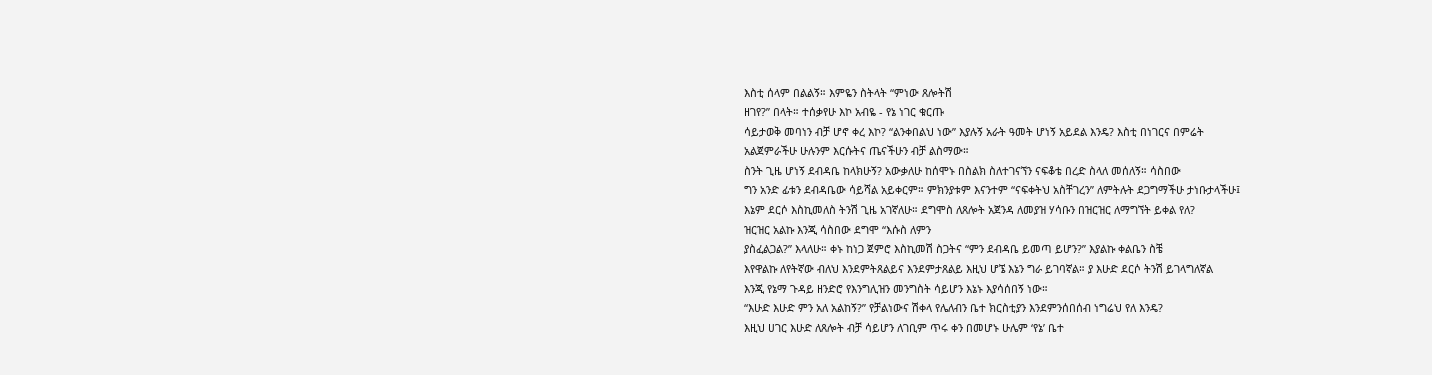እስቲ ሰላም በልልኝ። እምዬን ስትላት “ምነው ጸሎትሽ
ዘገየ?” በላት። ተሰቃየሁ እኮ አብዬ - የኔ ነገር ቁርጡ
ሳይታወቅ መባነን ብቻ ሆኖ ቀረ እኮ? “ልንቀበልህ ነው” እያሉኝ አራት ዓመት ሆነኝ አይደል እንዴ? እስቲ በነገርና በምሬት
አልጀምራችሁ ሁሉንም እርሱትና ጤናችሁን ብቻ ልስማው።
ስንት ጊዜ ሆነኝ ደብዳቤ ከላክሁኝ? አውቃለሁ ከሰሞኑ በስልክ ስለተገናኘን ናፍቆቴ በረድ ስላለ መሰለኝ። ሳስበው
ግን አንድ ፊቱን ደብዳቤው ሳይሻል አይቀርም። ምክንያቱም እናንተም “ናፍቀትህ አስቸገረን” ለምትሉት ደጋግማችሁ ታነቡታላችሁ፤
እኔም ደርሶ እስኪመለስ ትንሽ ጊዜ አገኛለሁ። ደግሞስ ለጸሎት አጀንዳ ለመያዝ ሃሳቡን በዝርዝር ለማግኘት ይቀል የለ?
ዝርዝር አልኩ እንጂ ሳስበው ደግሞ “እሱስ ለምን
ያስፈልጋል?” እላለሁ። ቀኑ ከነጋ ጀምሮ እስኪመሽ ስጋትና “ምን ደብዳቤ ይመጣ ይሆን?” እያልኩ ቀልቤን ስቼ
እየዋልኩ ለየትኛው ብለህ እንደምትጸልይና እንደምታጸልይ እዚህ ሆኜ እኔን ግራ ይገባኛል። ያ እሁድ ደርሶ ትንሽ ይገላግለኛል
እንጂ የኔማ ጉዳይ ዘንድሮ የእንግሊዝን መንግስት ሳይሆን እኔኑ እያሳሰበኝ ነው።
“እሁድ እሁድ ምን አለ አልከኝ?” የቻልነውና ሽቀላ የሌለብን ቤተ ክርስቲያን እንደምንሰበሰብ ነግሬህ የለ እንዴ?
እዚህ ሀገር እሁድ ለጸሎት ብቻ ሳይሆን ለገቢም ጥሩ ቀን በመሆኑ ሁሌም ‘የኔ’ ቤተ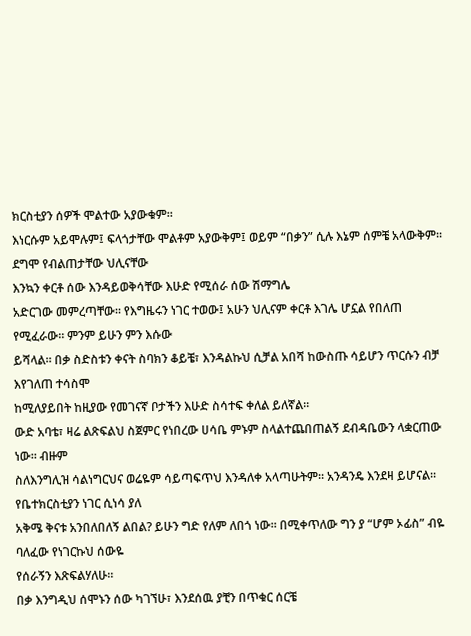ክርስቲያን ሰዎች ሞልተው አያውቁም።
እነርሱም አይሞሉም፤ ፍላጎታቸው ሞልቶም አያውቅም፤ ወይም “በቃን” ሲሉ እኔም ሰምቼ አላውቅም። ደግሞ የብልጠታቸው ህሊናቸው
እንኳን ቀርቶ ሰው እንዳይወቅሳቸው እሁድ የሚሰራ ሰው ሽማግሌ
አድርገው መምረጣቸው። የእግዜሩን ነገር ተወው፤ አሁን ህሊናም ቀርቶ እገሌ ሆኗል የበለጠ የሚፈራው። ምንም ይሁን ምን እሱው
ይሻላል። በቃ ስድስቱን ቀናት ስባክን ቆይቼ፣ እንዳልኩህ ሲቻል አበሻ ከውስጡ ሳይሆን ጥርሱን ብቻ እየገለጠ ተሳስሞ
ከሚለያይበት ከዚያው የመገናኛ ቦታችን እሁድ ስሳተፍ ቀለል ይለኛል።
ውድ አባቴ፣ ዛሬ ልጽፍልህ ስጀምር የነበረው ሀሳቤ ምኑም ስላልተጨበጠልኝ ደብዳቤውን ላቋርጠው ነው። ብዙም
ስለእንግሊዝ ሳልነግርህና ወሬዬም ሳይጣፍጥህ እንዳለቀ አላጣሁትም። አንዳንዴ እንደዛ ይሆናል። የቤተክርስቲያን ነገር ሲነሳ ያለ
አቅሜ ቅናቱ አንበለበለኝ ልበል? ይሁን ግድ የለም ለበጎ ነው። በሚቀጥለው ግን ያ “ሆም ኦፊስ” ብዬ ባለፈው የነገርኩህ ሰውዬ
የሰራኝን እጽፍልሃለሁ።
በቃ እንግዲህ ሰሞኑን ሰው ካገኘሁ፣ እንደሰዉ ያቺን በጥቁር ሰርቼ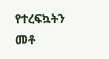የተረፍኳትን መቶ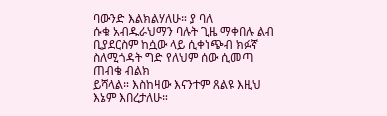ባውንድ እልክልሃለሁ። ያ ባለ
ሱቁ አብዱራህማን ባሉት ጊዜ ማቀበሉ ልብ ቢያደርስም ከሷው ላይ ሲቀነጭብ ክፉኛ ስለሚጎዳት ግድ የለህም ሰው ሲመጣ ጠብቄ ብልክ
ይሻላል። እስከዛው እናንተም ጸልዩ እዚህ እኔም እበረታለሁ።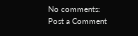No comments:
Post a Comment